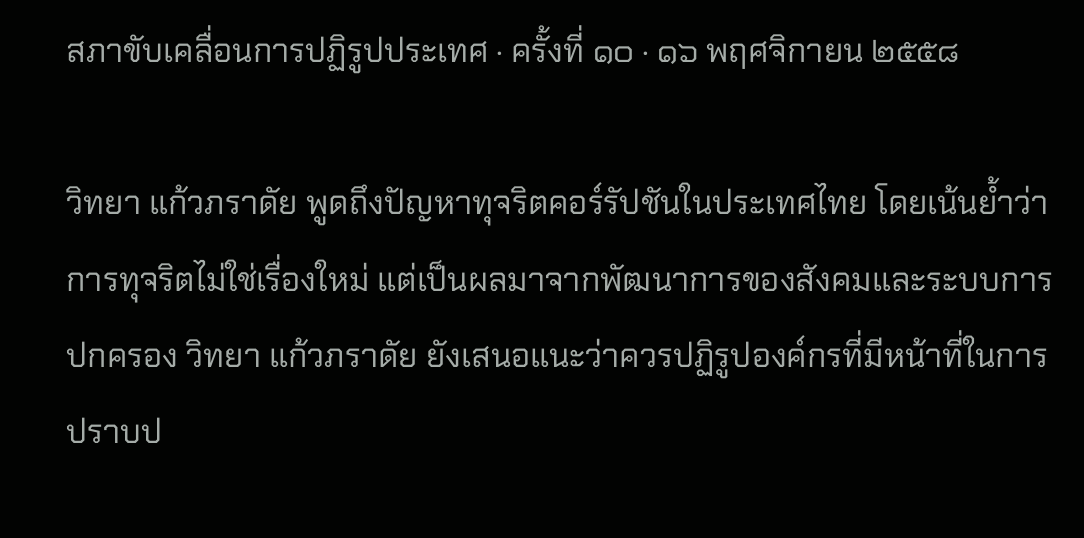สภาขับเคลื่อนการปฏิรูปประเทศ · ครั้งที่ ๑๐ · ๑๖ พฤศจิกายน ๒๕๕๘

วิทยา แก้วภราดัย พูดถึงปัญหาทุจริตคอร์รัปชันในประเทศไทย โดยเน้นย้ำว่าการทุจริตไม่ใช่เรื่องใหม่ แต่เป็นผลมาจากพัฒนาการของสังคมและระบบการปกครอง วิทยา แก้วภราดัย ยังเสนอแนะว่าควรปฏิรูปองค์กรที่มีหน้าที่ในการปราบป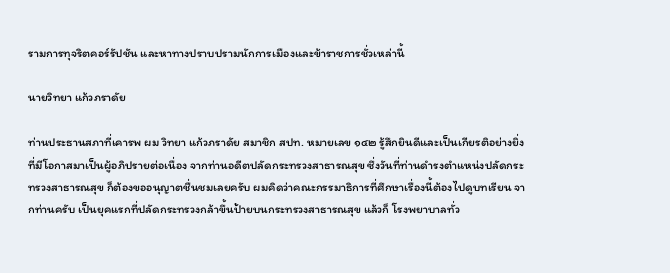รามการทุจริตคอร์รัปชัน และหาทางปราบปรามนักการเมืองและข้าราชการชั่วเหล่านี้

นายวิทยา แก้วภราดัย

ท่านประธานสภาที่เคารพ ผม วิทยา แก้วภราดัย สมาชิก สปท. หมายเลข ๑๔๒ รู้สึกยินดีและเป็นเกียรติอย่างยิ่งที่มีโอกาสมาเป็นผู้อภิปรายต่อเนื่อง จากท่านอดีตปลัดกระทรวงสาธารณสุข ซึ่งวันที่ท่านดํารงตําแหน่งปลัดกระทรวงสาธารณสุข ก็ต้องขออนุญาตชื่นชมเลยครับ ผมคิดว่าคณะกรรมาธิการที่ศึกษาเรื่องนี้ต้องไปดูบทเรียน จากท่านครับ เป็นยุคแรกที่ปลัดกระทรวงกล้าขึ้นป้ายบนกระทรวงสาธารณสุข แล้วก็ โรงพยาบาลทั่ว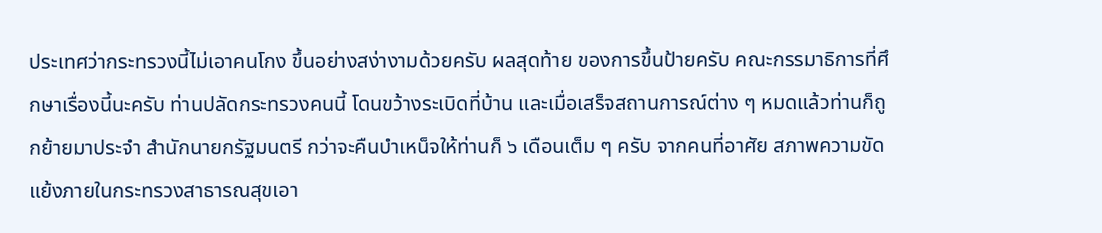ประเทศว่ากระทรวงนี้ไม่เอาคนโกง ขึ้นอย่างสง่างามด้วยครับ ผลสุดท้าย ของการขึ้นป้ายครับ คณะกรรมาธิการที่ศึกษาเรื่องนี้นะครับ ท่านปลัดกระทรวงคนนี้ โดนขว้างระเบิดที่บ้าน และเมื่อเสร็จสถานการณ์ต่าง ๆ หมดแล้วท่านก็ถูกย้ายมาประจํา สํานักนายกรัฐมนตรี กว่าจะคืนบําเหน็จให้ท่านก็ ๖ เดือนเต็ม ๆ ครับ จากคนที่อาศัย สภาพความขัดแย้งภายในกระทรวงสาธารณสุขเอา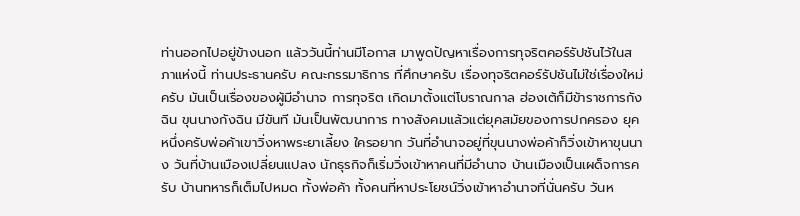ท่านออกไปอยู่ข้างนอก แล้ววันนี้ท่านมีโอกาส มาพูดปัญหาเรื่องการทุจริตคอร์รัปชันไว้ในสภาแห่งนี้ ท่านประธานครับ คณะกรรมาธิการ ที่ศึกษาครับ เรื่องทุจริตคอร์รัปชันไม่ใช่เรื่องใหม่ครับ มันเป็นเรื่องของผู้มีอํานาจ การทุจริต เกิดมาตั้งแต่โบราณกาล ฮ่องเต้ก็มีข้าราชการกังฉิน ขุนนางกังฉิน มีขันที มันเป็นพัฒนาการ ทางสังคมแล้วแต่ยุคสมัยของการปกครอง ยุคหนึ่งครับพ่อค้าเขาวิ่งหาพระยาเลี้ยง ใครอยาก วันที่อํานาจอยู่ที่ขุนนางพ่อค้าก็วิ่งเข้าหาขุนนาง วันที่บ้านเมืองเปลี่ยนแปลง นักธุรกิจก็เริ่มวิ่งเข้าหาคนที่มีอํานาจ บ้านเมืองเป็นเผด็จการครับ บ้านทหารก็เต็มไปหมด ทั้งพ่อค้า ทั้งคนที่หาประโยชน์วิ่งเข้าหาอํานาจที่นั่นครับ วันห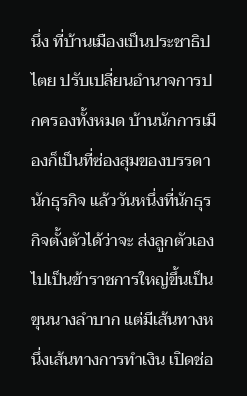นึ่ง ที่บ้านเมืองเป็นประชาธิปไตย ปรับเปลี่ยนอํานาจการปกครองทั้งหมด บ้านนักการเมืองก็เป็นที่ซ่องสุมของบรรดานักธุรกิจ แล้ววันหนึ่งที่นักธุรกิจตั้งตัวได้ว่าจะ ส่งลูกตัวเองไปเป็นข้าราชการใหญ่ขึ้นเป็นขุนนางลําบาก แต่มีเส้นทางหนึ่งเส้นทางการทําเงิน เปิดช่อ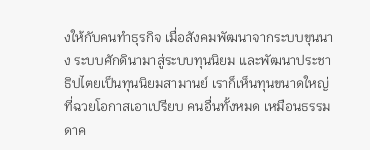งให้กับคนทําธุรกิจ เมื่อสังคมพัฒนาจากระบบขุนนาง ระบบศักดินามาสู่ระบบทุนนิยม และพัฒนาประชาธิปไตยเป็นทุนนิยมสามานย์ เราก็เห็นทุนขนาดใหญ่ที่ฉวยโอกาสเอาเปรียบ คนอื่นทั้งหมด เหมือนธรรมดาค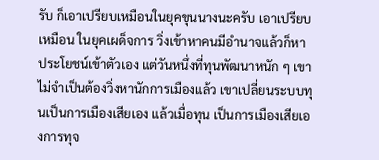รับ ก็เอาเปรียบเหมือนในยุคขุนนางนะครับ เอาเปรียบเหมือน ในยุคเผด็จการ วิ่งเข้าหาคนมีอํานาจแล้วก็หาประโยชน์เข้าตัวเอง แต่วันหนึ่งที่ทุนพัฒนาหนัก ๆ เขาไม่จําเป็นต้องวิ่งหานักการเมืองแล้ว เขาเปลี่ยนระบบทุนเป็นการเมืองเสียเอง แล้วเมื่อทุน เป็นการเมืองเสียเองการทุจ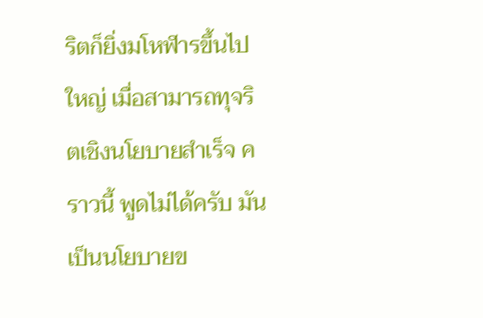ริตก็ยิ่งมโหฬารขึ้นไปใหญ่ เมื่อสามารถทุจริตเชิงนโยบายสําเร็จ คราวนี้ พูดไม่ได้ครับ มันเป็นนโยบายข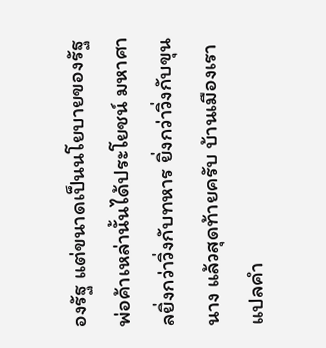องรัฐ แต่ขนาดเป็นนโยบายของรัฐพ่อค้าเหล่านั้นได้ประโยชน์ มหาศาลยิ่งกว่าวิ่งกับทหาร ยิ่งกว่าวิ่งกับขุนนาง แล้วสุดท้ายครับ บ้านเมืองเราแปลคํา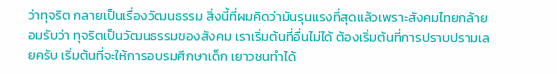ว่าทุจริต กลายเป็นเรื่องวัฒนธรรม สิ่งนี้ที่ผมคิดว่ามันรุนแรงที่สุดแล้วเพราะสังคมไทยกล้ายอมรับว่า ทุจริตเป็นวัฒนธรรมของสังคม เราเริ่มต้นที่อื่นไม่ได้ ต้องเริ่มต้นที่การปราบปรามเลยครับ เริ่มต้นที่จะให้การอบรมศึกษาเด็ก เยาวชนทําได้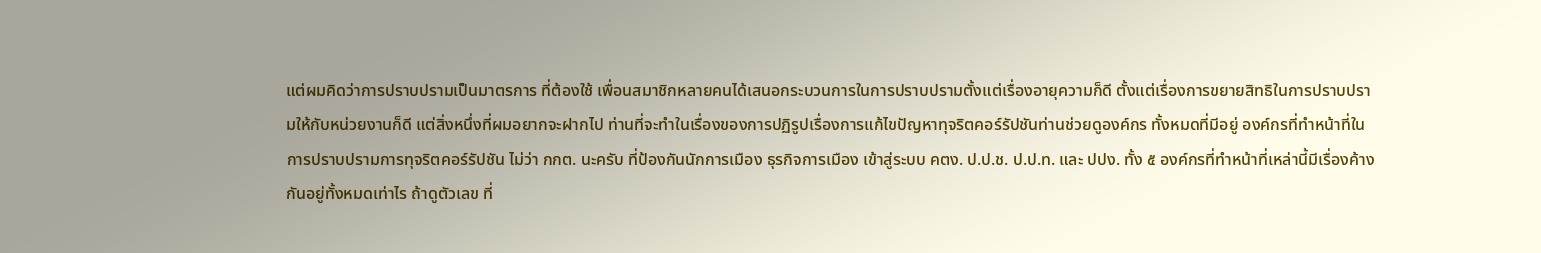แต่ผมคิดว่าการปราบปรามเป็นมาตรการ ที่ต้องใช้ เพื่อนสมาชิกหลายคนได้เสนอกระบวนการในการปราบปรามตั้งแต่เรื่องอายุความก็ดี ตั้งแต่เรื่องการขยายสิทธิในการปราบปรามให้กับหน่วยงานก็ดี แต่สิ่งหนึ่งที่ผมอยากจะฝากไป ท่านที่จะทําในเรื่องของการปฏิรูปเรื่องการแก้ไขปัญหาทุจริตคอร์รัปชันท่านช่วยดูองค์กร ทั้งหมดที่มีอยู่ องค์กรที่ทําหน้าที่ในการปราบปรามการทุจริตคอร์รัปชัน ไม่ว่า กกต. นะครับ ที่ป้องกันนักการเมือง ธุรกิจการเมือง เข้าสู่ระบบ คตง. ป.ป.ช. ป.ป.ท. และ ปปง. ทั้ง ๕ องค์กรที่ทําหน้าที่เหล่านี้มีเรื่องค้างกันอยู่ทั้งหมดเท่าไร ถ้าดูตัวเลข ที่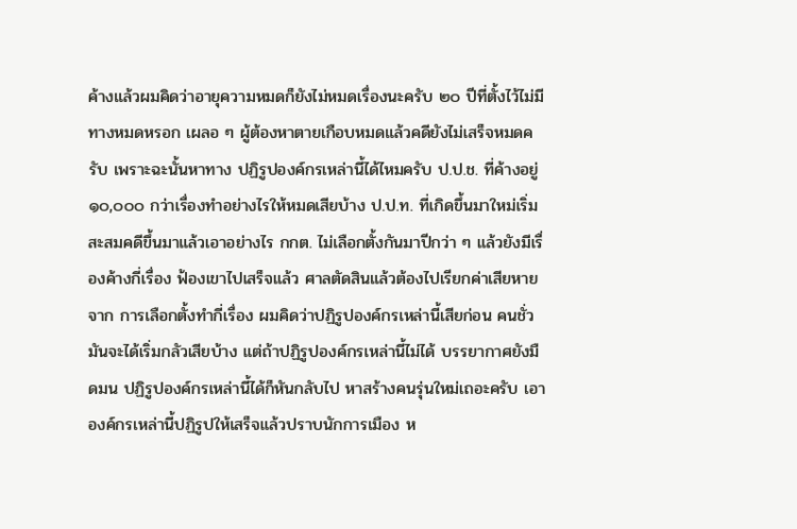ค้างแล้วผมคิดว่าอายุความหมดก็ยังไม่หมดเรื่องนะครับ ๒๐ ปีที่ตั้งไว้ไม่มีทางหมดหรอก เผลอ ๆ ผู้ต้องหาตายเกือบหมดแล้วคดียังไม่เสร็จหมดครับ เพราะฉะนั้นหาทาง ปฏิรูปองค์กรเหล่านี้ได้ไหมครับ ป.ป.ช. ที่ค้างอยู่ ๑๐,๐๐๐ กว่าเรื่องทําอย่างไรให้หมดเสียบ้าง ป.ป.ท. ที่เกิดขึ้นมาใหม่เริ่มสะสมคดีขึ้นมาแล้วเอาอย่างไร กกต. ไม่เลือกตั้งกันมาปีกว่า ๆ แล้วยังมีเรื่องค้างกี่เรื่อง ฟ้องเขาไปเสร็จแล้ว ศาลตัดสินแล้วต้องไปเรียกค่าเสียหายจาก การเลือกตั้งทํากี่เรื่อง ผมคิดว่าปฏิรูปองค์กรเหล่านี้เสียก่อน คนชั่วมันจะได้เริ่มกลัวเสียบ้าง แต่ถ้าปฏิรูปองค์กรเหล่านี้ไม่ได้ บรรยากาศยังมืดมน ปฏิรูปองค์กรเหล่านี้ได้ก็หันกลับไป หาสร้างคนรุ่นใหม่เถอะครับ เอาองค์กรเหล่านี้ปฏิรูปให้เสร็จแล้วปราบนักการเมือง ห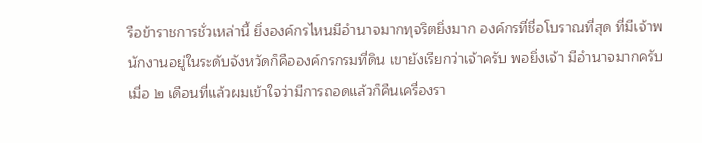รือข้าราชการชั่วเหล่านี้ ยิ่งองค์กรไหนมีอํานาจมากทุจริตยิ่งมาก องค์กรที่ชื่อโบราณที่สุด ที่มีเจ้าพนักงานอยู่ในระดับจังหวัดก็คือองค์กรกรมที่ดิน เขายังเรียกว่าเจ้าครับ พอยิ่งเจ้า มีอํานาจมากครับ เมื่อ ๒ เดือนที่แล้วผมเข้าใจว่ามีการถอดแล้วก็คืนเครื่องรา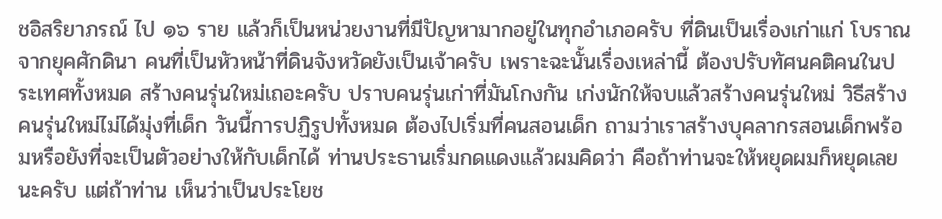ชอิสริยาภรณ์ ไป ๑๖ ราย แล้วก็เป็นหน่วยงานที่มีปัญหามากอยู่ในทุกอําเภอครับ ที่ดินเป็นเรื่องเก่าแก่ โบราณจากยุคศักดินา คนที่เป็นหัวหน้าที่ดินจังหวัดยังเป็นเจ้าครับ เพราะฉะนั้นเรื่องเหล่านี้ ต้องปรับทัศนคติคนในประเทศทั้งหมด สร้างคนรุ่นใหม่เถอะครับ ปราบคนรุ่นเก่าที่มันโกงกัน เก่งนักให้จบแล้วสร้างคนรุ่นใหม่ วิธีสร้างคนรุ่นใหม่ไม่ได้มุ่งที่เด็ก วันนี้การปฏิรูปทั้งหมด ต้องไปเริ่มที่คนสอนเด็ก ถามว่าเราสร้างบุคลากรสอนเด็กพร้อมหรือยังที่จะเป็นตัวอย่างให้กับเด็กได้ ท่านประธานเริ่มกดแดงแล้วผมคิดว่า คือถ้าท่านจะให้หยุดผมก็หยุดเลยนะครับ แต่ถ้าท่าน เห็นว่าเป็นประโยช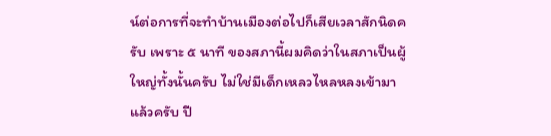น์ต่อการที่จะทําบ้านเมืองต่อไปก็เสียเวลาสักนิดครับ เพราะ ๕ นาที ของสภานี้ผมคิดว่าในสภาเป็นผู้ใหญ่ทั้งนั้นครับ ไม่ใช่มีเด็กเหลวไหลหลงเข้ามาแล้วครับ ปี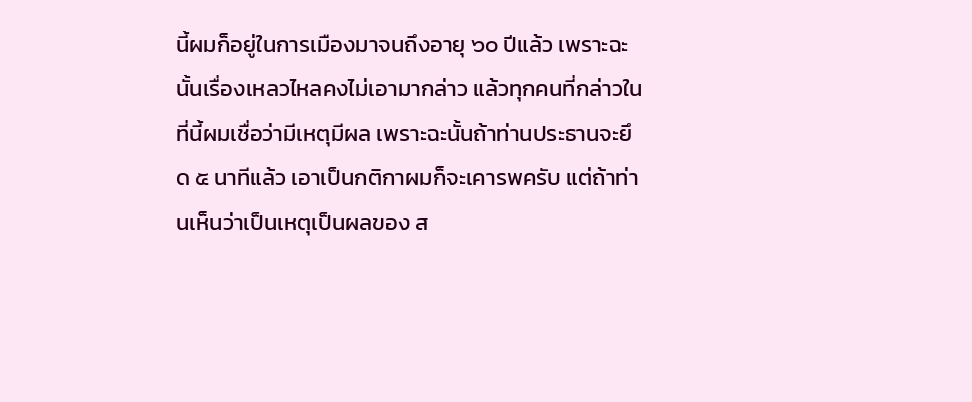นี้ผมก็อยู่ในการเมืองมาจนถึงอายุ ๖๐ ปีแล้ว เพราะฉะนั้นเรื่องเหลวไหลคงไม่เอามากล่าว แล้วทุกคนที่กล่าวในที่นี้ผมเชื่อว่ามีเหตุมีผล เพราะฉะนั้นถ้าท่านประธานจะยึด ๕ นาทีแล้ว เอาเป็นกติกาผมก็จะเคารพครับ แต่ถ้าท่านเห็นว่าเป็นเหตุเป็นผลของ ส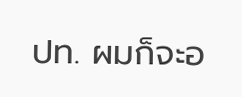ปท. ผมก็จะอ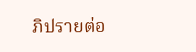ภิปรายต่อ